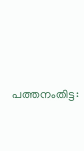പത്തനംതിട്ട: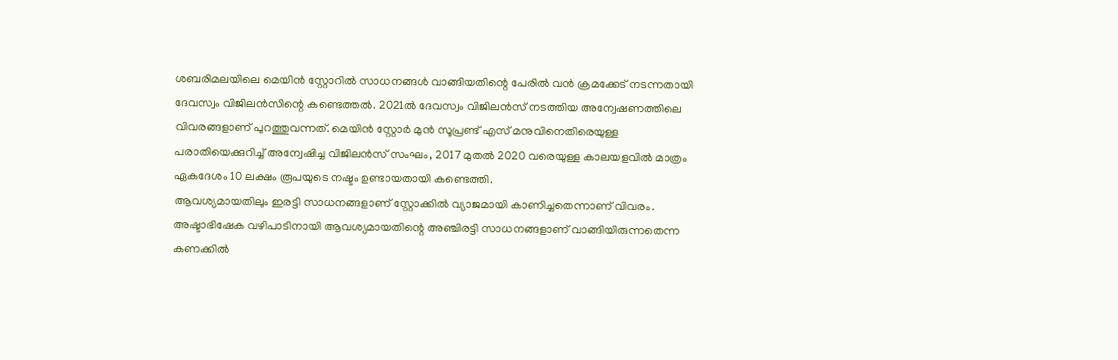ശബരിമലയിലെ മെയിൻ സ്റ്റോറിൽ സാധനങ്ങൾ വാങ്ങിയതിന്റെ പേരിൽ വൻ ക്രമക്കേട് നടന്നതായി ദേവസ്വം വിജിലൻസിന്റെ കണ്ടെത്തൽ. 2021ൽ ദേവസ്വം വിജിലൻസ് നടത്തിയ അന്വേഷണത്തിലെ വിവരങ്ങളാണ് പുറത്തുവന്നത്. മെയിൻ സ്റ്റോർ മുൻ സൂപ്രണ്ട് എസ് മനുവിനെതിരെയുള്ള പരാതിയെക്കുറിച്ച് അന്വേഷിച്ച വിജിലൻസ് സംഘം, 2017 മുതൽ 2020 വരെയുള്ള കാലയളവിൽ മാത്രം ഏകദേശം 10 ലക്ഷം രൂപയുടെ നഷ്ടം ഉണ്ടായതായി കണ്ടെത്തി.
ആവശ്യമായതിലും ഇരട്ടി സാധനങ്ങളാണ് സ്റ്റോക്കിൽ വ്യാജമായി കാണിച്ചതെന്നാണ് വിവരം. അഷ്ടാഭിഷേക വഴിപാടിനായി ആവശ്യമായതിന്റെ അഞ്ചിരട്ടി സാധനങ്ങളാണ് വാങ്ങിയിരുന്നതെന്ന കണക്കിൽ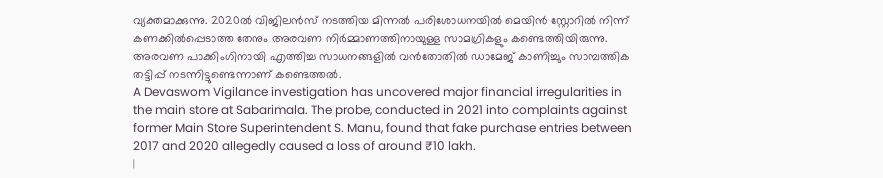വ്യക്തമാക്കുന്നു. 2020ൽ വിജിലൻസ് നടത്തിയ മിന്നൽ പരിശോധനയിൽ മെയിൻ സ്റ്റോറിൽ നിന്ന് കണക്കിൽപ്പെടാത്ത തേനും അരവണ നിർമ്മാണത്തിനായുള്ള സാമഗ്രികളും കണ്ടെത്തിയിരുന്നു. അരവണ പാക്കിംഗിനായി എത്തിച്ച സാധനങ്ങളിൽ വൻതോതിൽ ഡാമേജ് കാണിച്ചും സാമ്പത്തിക തട്ടിപ്പ് നടന്നിട്ടുണ്ടെന്നാണ് കണ്ടെത്തൽ.
A Devaswom Vigilance investigation has uncovered major financial irregularities in the main store at Sabarimala. The probe, conducted in 2021 into complaints against former Main Store Superintendent S. Manu, found that fake purchase entries between 2017 and 2020 allegedly caused a loss of around ₹10 lakh.
|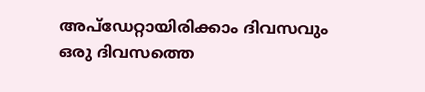അപ്ഡേറ്റായിരിക്കാം ദിവസവും
ഒരു ദിവസത്തെ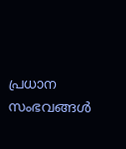പ്രധാന സംഭവങ്ങൾ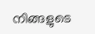നിങ്ങളുടെ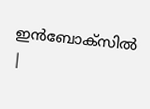ഇൻബോക്സിൽ |